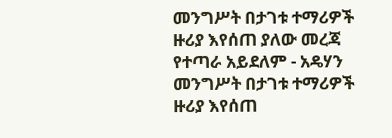መንግሥት በታገቱ ተማሪዎች ዙሪያ እየሰጠ ያለው መረጃ የተጣራ አይደለም - አዴሃን
መንግሥት በታገቱ ተማሪዎች ዙሪያ እየሰጠ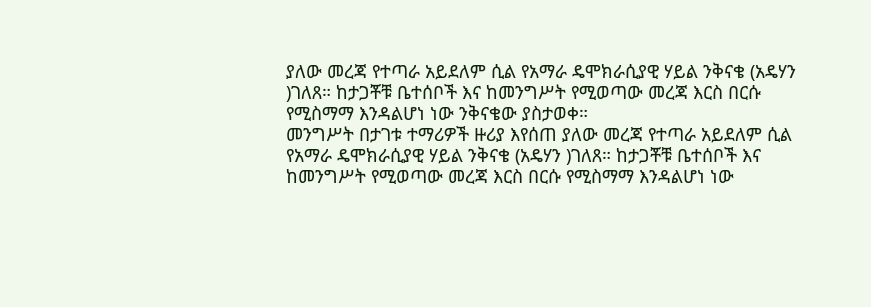ያለው መረጃ የተጣራ አይደለም ሲል የአማራ ዴሞክራሲያዊ ሃይል ንቅናቄ (አዴሃን )ገለጸ። ከታጋቾቹ ቤተሰቦች እና ከመንግሥት የሚወጣው መረጃ እርስ በርሱ የሚስማማ እንዳልሆነ ነው ንቅናቄው ያስታወቀ።
መንግሥት በታገቱ ተማሪዎች ዙሪያ እየሰጠ ያለው መረጃ የተጣራ አይደለም ሲል የአማራ ዴሞክራሲያዊ ሃይል ንቅናቄ (አዴሃን )ገለጸ። ከታጋቾቹ ቤተሰቦች እና ከመንግሥት የሚወጣው መረጃ እርስ በርሱ የሚስማማ እንዳልሆነ ነው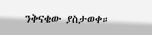ንቅናቄው ያስታወቀ።